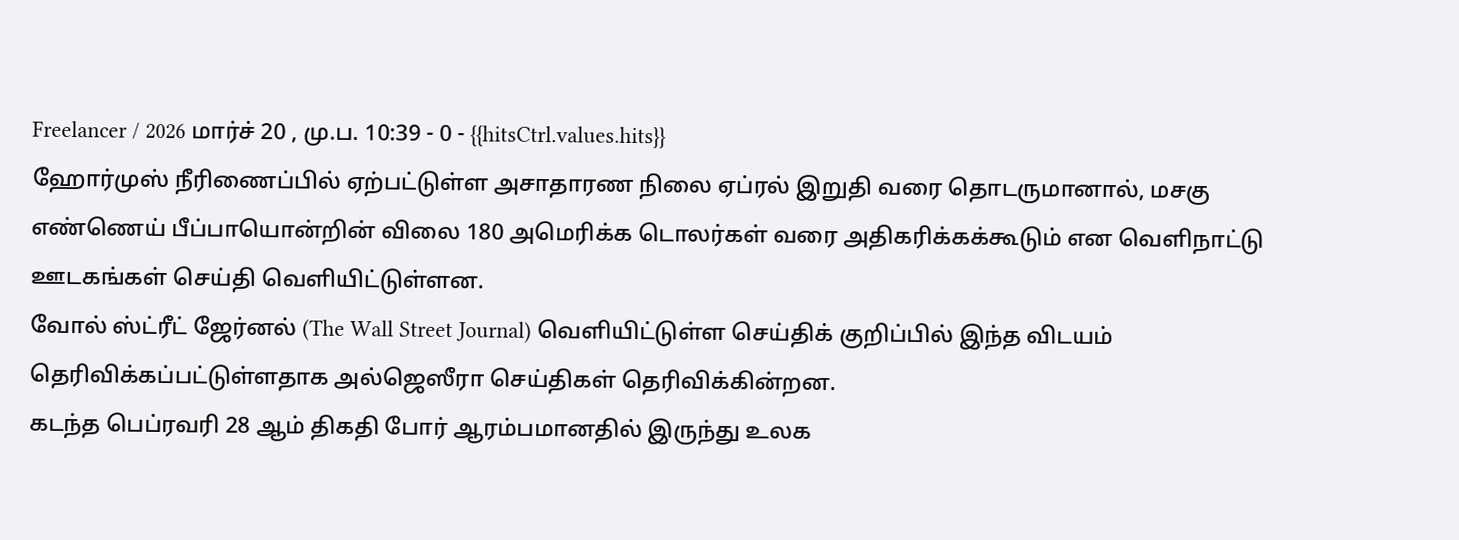Freelancer / 2026 மார்ச் 20 , மு.ப. 10:39 - 0 - {{hitsCtrl.values.hits}}
ஹோர்முஸ் நீரிணைப்பில் ஏற்பட்டுள்ள அசாதாரண நிலை ஏப்ரல் இறுதி வரை தொடருமானால், மசகு எண்ணெய் பீப்பாயொன்றின் விலை 180 அமெரிக்க டொலர்கள் வரை அதிகரிக்கக்கூடும் என வெளிநாட்டு ஊடகங்கள் செய்தி வெளியிட்டுள்ளன.
வோல் ஸ்ட்ரீட் ஜேர்னல் (The Wall Street Journal) வெளியிட்டுள்ள செய்திக் குறிப்பில் இந்த விடயம் தெரிவிக்கப்பட்டுள்ளதாக அல்ஜெஸீரா செய்திகள் தெரிவிக்கின்றன.
கடந்த பெப்ரவரி 28 ஆம் திகதி போர் ஆரம்பமானதில் இருந்து உலக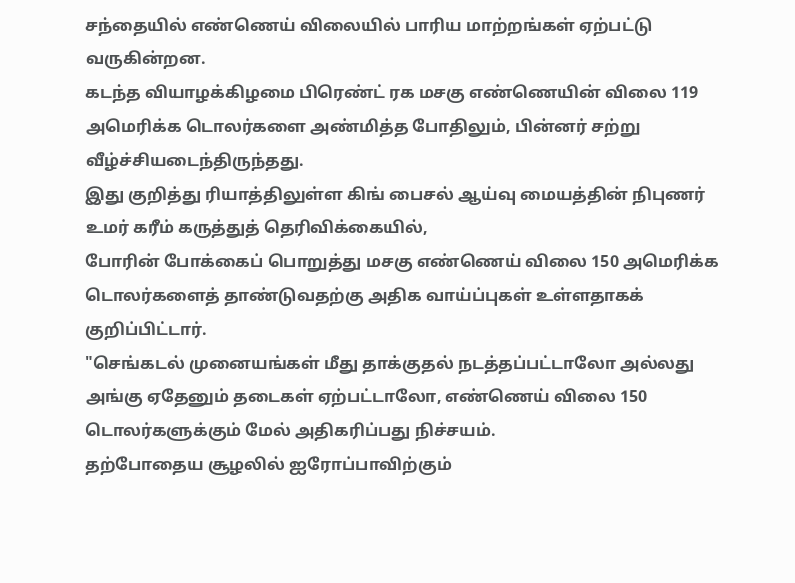சந்தையில் எண்ணெய் விலையில் பாரிய மாற்றங்கள் ஏற்பட்டு வருகின்றன.
கடந்த வியாழக்கிழமை பிரெண்ட் ரக மசகு எண்ணெயின் விலை 119 அமெரிக்க டொலர்களை அண்மித்த போதிலும், பின்னர் சற்று வீழ்ச்சியடைந்திருந்தது.
இது குறித்து ரியாத்திலுள்ள கிங் பைசல் ஆய்வு மையத்தின் நிபுணர் உமர் கரீம் கருத்துத் தெரிவிக்கையில்,
போரின் போக்கைப் பொறுத்து மசகு எண்ணெய் விலை 150 அமெரிக்க டொலர்களைத் தாண்டுவதற்கு அதிக வாய்ப்புகள் உள்ளதாகக் குறிப்பிட்டார்.
"செங்கடல் முனையங்கள் மீது தாக்குதல் நடத்தப்பட்டாலோ அல்லது அங்கு ஏதேனும் தடைகள் ஏற்பட்டாலோ, எண்ணெய் விலை 150 டொலர்களுக்கும் மேல் அதிகரிப்பது நிச்சயம்.
தற்போதைய சூழலில் ஐரோப்பாவிற்கும்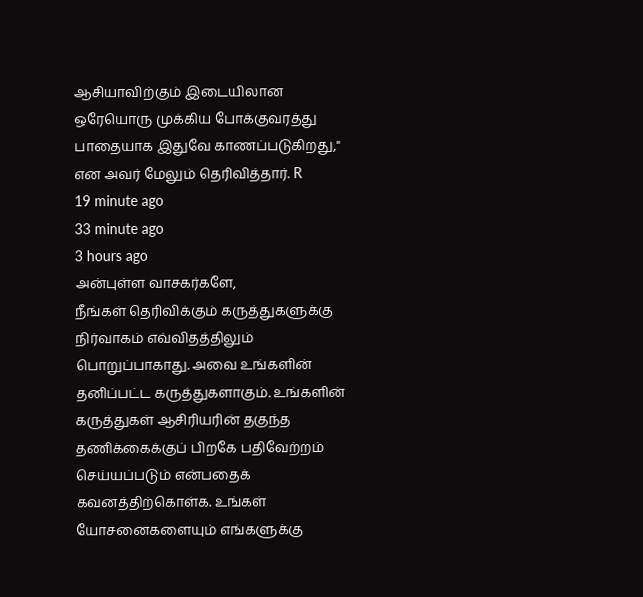ஆசியாவிற்கும் இடையிலான ஒரேயொரு முக்கிய போக்குவரத்து பாதையாக இதுவே காணப்படுகிறது," என அவர் மேலும் தெரிவித்தார். R
19 minute ago
33 minute ago
3 hours ago
அன்புள்ள வாசகர்களே,
நீங்கள் தெரிவிக்கும் கருத்துகளுக்கு நிர்வாகம் எவ்விதத்திலும் பொறுப்பாகாது. அவை உங்களின் தனிப்பட்ட கருத்துகளாகும். உங்களின் கருத்துகள் ஆசிரியரின் தகுந்த தணிக்கைக்குப் பிறகே பதிவேற்றம் செய்யப்படும் என்பதைக் கவனத்திற்கொள்க. உங்கள் யோசனைகளையும் எங்களுக்கு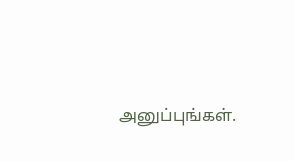அனுப்புங்கள்.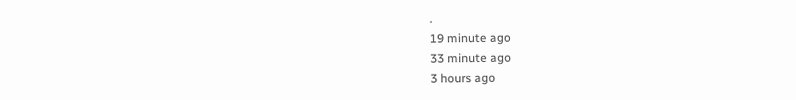.
19 minute ago
33 minute ago
3 hours ago